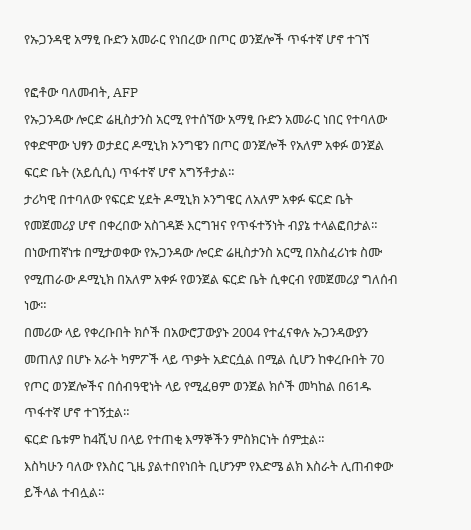የኡጋንዳዊ አማፂ ቡድን አመራር የነበረው በጦር ወንጀሎች ጥፋተኛ ሆኖ ተገኘ

የፎቶው ባለመብት, AFP
የኡጋንዳው ሎርድ ሬዚስታንስ አርሚ የተሰኘው አማፂ ቡድን አመራር ነበር የተባለው የቀድሞው ህፃን ወታደር ዶሚኒክ ኦንግዌን በጦር ወንጀሎች የአለም አቀፉ ወንጀል ፍርድ ቤት (አይሲሲ) ጥፋተኛ ሆኖ አግኝቶታል።
ታሪካዊ በተባለው የፍርድ ሂደት ዶሚኒክ ኦንግዌር ለአለም አቀፉ ፍርድ ቤት የመጀመሪያ ሆኖ በቀረበው አስገዳጅ እርግዝና የጥፋተኝነት ብያኔ ተላልፎበታል።
በነውጠኛነቱ በሚታወቀው የኡጋንዳው ሎርድ ሬዚስታንስ አርሚ በአስፈሪነቱ ስሙ የሚጠራው ዶሚኒክ በአለም አቀፉ የወንጀል ፍርድ ቤት ሲቀርብ የመጀመሪያ ግለሰብ ነው።
በመሪው ላይ የቀረቡበት ክሶች በአውሮፓውያኑ 2004 የተፈናቀሉ ኡጋንዳውያን መጠለያ በሆኑ አራት ካምፖች ላይ ጥቃት አድርሷል በሚል ሲሆን ከቀረቡበት 70 የጦር ወንጀሎችና በሰብዓዊነት ላይ የሚፈፀም ወንጀል ክሶች መካከል በ61ዱ ጥፋተኛ ሆኖ ተገኝቷል።
ፍርድ ቤቱም ከ4ሺህ በላይ የተጠቂ እማኞችን ምስክርነት ሰምቷል።
እስካሁን ባለው የእስር ጊዜ ያልተበየነበት ቢሆንም የእድሜ ልክ እስራት ሊጠብቀው ይችላል ተብሏል።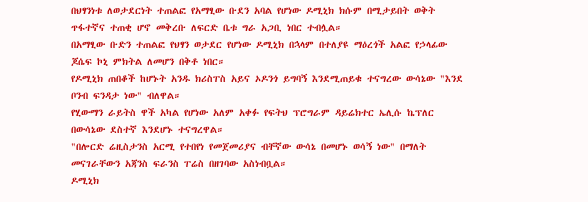በህፃንነቱ ለወታደርነት ተጠልፎ የአማፂው ቡደን አባል የሆነው ዶሚኒክ ክሱም በሚታይበት ወቅት ጥፋተኛና ተጠቂ ሆኖ መቅረቡ ለፍርድ ቤቱ ግራ አጋቢ ነበር ተብሏል።
በአማፂው ቡድን ተጠልፎ የህፃን ወታደር የሆነው ዶሚኒክ በኋላም በተለያዩ ማዕረጎች አልፎ የኃላፊው ጆሴፍ ኮኒ ምክትል ለመሆን በቅቶ ነበር።
የዶሚኒክ ጠበቆች ከሆኑት አንዱ ክሪስፐስ አይና ኦዶንጎ ይግባኝ እንደሚጠይቁ ተናግረው ውሳኔው "እንደ ቦንብ ፍንዳታ ነው" ብለዋል።
የሂውማን ራይትስ ዋች አካል የሆነው አለም አቀፉ የፍትህ ፕሮግራም ዳይሬክተር ኤሊሱ ኬፕለር በውሳኔው ደስተኛ እንደሆኑ ተናግረዋል።
"በሎርድ ሬዚስታንስ አርሚ የተበየነ የመጀመሪያና ብቸኛው ውሳኔ በመሆኑ ወሳኝ ነው" በማለት መናገራቸውን አጃንስ ፍራንስ ፐሬስ በዘገባው አስነብቧል።
ዶሚኒክ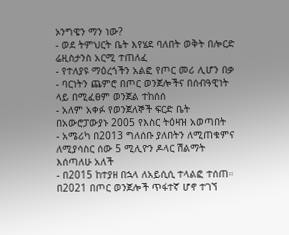ኦንግዌን ማን ነው?
- ወደ ትምህርት ቤት እየሄደ ባለበት ወቅት በሎርድ ሬዚስታንስ አርሚ ተጠለፈ
- የተለያዩ ማዕረጎችን አልፎ የጦር መሪ ሊሆን በቃ
- ባርነትን ጨምሮ በጦር ወንጀሎችና በሰብዓዊነት ላይ በሚፈፀም ወንጀል ተከሰሰ
- አለም አቀፉ የወንጀለኞች ፍርድ ቤት በአውሮፓውያኑ 2005 የእስር ትዕዛዝ አወጣበት
- አሜሪካ በ2013 ግለሰቡ ያለበትን ለሚጠቁምና ለሚያሳስር ሰው 5 ሚሊዮን ዶላር ሽልማት እሰጣለሁ አለች
- በ2015 ከተያዘ በኋላ ለአይሲሲ ተላልፎ ተሰጠ። በ2021 በጦር ወንጀሎች ጥፋተኛ ሆኖ ተገኘ